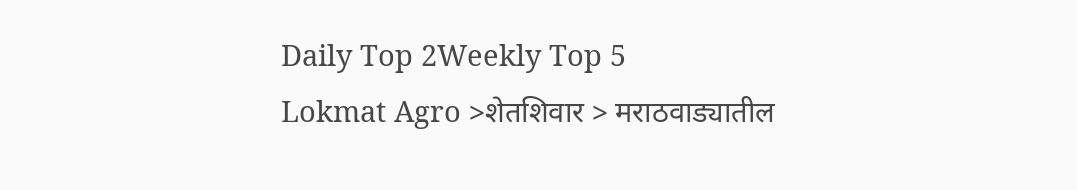Daily Top 2Weekly Top 5
Lokmat Agro >शेतशिवार > मराठवाड्यातील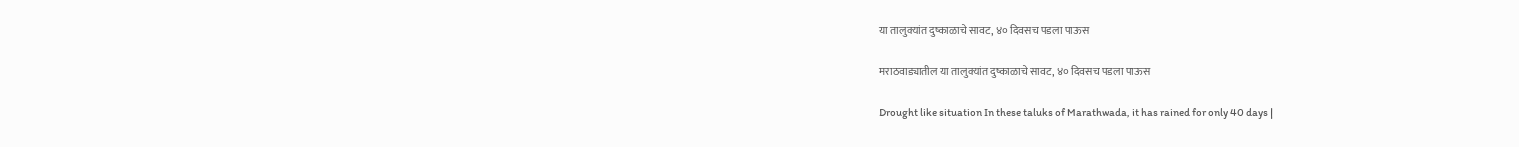या तालुक्यांत दुष्काळाचे सावट, ४० दिवसच पडला पाऊस

मराठवाड्यातील या तालुक्यांत दुष्काळाचे सावट, ४० दिवसच पडला पाऊस

Drought like situation In these taluks of Marathwada, it has rained for only 40 days |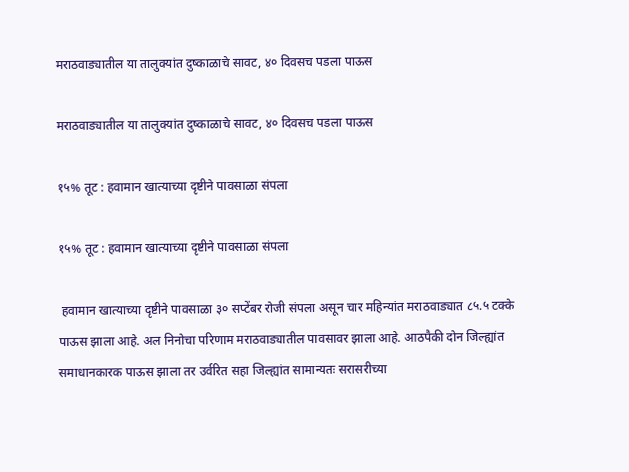मराठवाड्यातील या तालुक्यांत दुष्काळाचे सावट, ४० दिवसच पडला पाऊस

मराठवाड्यातील या तालुक्यांत दुष्काळाचे सावट, ४० दिवसच पडला पाऊस

१५% तूट : हवामान खात्याच्या दृष्टीने पावसाळा संपला

१५% तूट : हवामान खात्याच्या दृष्टीने पावसाळा संपला

 हवामान खात्याच्या दृष्टीने पावसाळा ३० सप्टेंबर रोजी संपला असून चार महिन्यांत मराठवाड्यात ८५.५ टक्के पाऊस झाला आहे. अल निनोचा परिणाम मराठवाड्यातील पावसावर झाला आहे. आठपैकी दोन जिल्ह्यांत समाधानकारक पाऊस झाला तर उर्वरित सहा जिल्ह्यांत सामान्यतः सरासरीच्या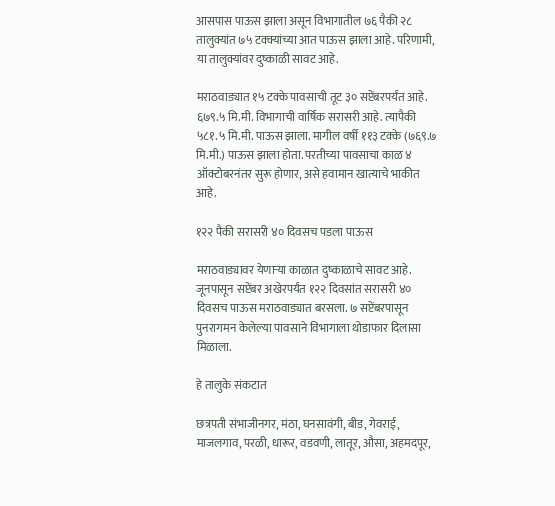आसपास पाऊस झाला असून विभागातील ७६ पैकी २८ तालुक्यांत ७५ टक्क्यांच्या आत पाऊस झाला आहे. परिणामी, या तालुक्यांवर दुष्काळी सावट आहे.

मराठवाड्यात १५ टक्के पावसाची तूट ३० सप्टेंबरपर्यंत आहे. ६७९.५ मि.मी. विभागाची वार्षिक सरासरी आहे. त्यापैकी ५८१.५ मि.मी. पाऊस झाला. मागील वर्षी ११३ टक्के (७६९.७ मि.मी.) पाऊस झाला होता. परतीच्या पावसाचा काळ ४ ऑक्टोबरनंतर सुरू होणार, असे हवामान खात्याचे भाकीत आहे.

१२२ पैकी सरासरी ४० दिवसच पडला पाऊस

मराठवाड्यावर येणाऱ्या काळात दुष्काळाचे सावट आहे. जूनपासून सप्टेंबर अखेरपर्यंत १२२ दिवसांत सरासरी ४० दिवसच पाऊस मराठवाड्यात बरसला. ७ सप्टेंबरपासून पुनरागमन केलेल्या पावसाने विभागाला थोडाफार दिलासा मिळाला.

हे तालुके संकटात

छत्रपती संभाजीनगर, मंठा, घनसावंगी, बीड, गेवराई, माजलगाव, परळी, धारूर, वडवणी, लातूर, औसा, अहमदपूर,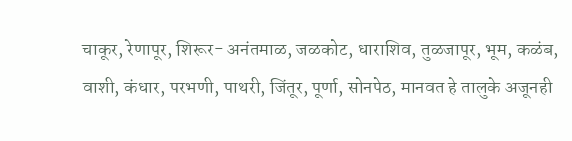चाकूर, रेणापूर, शिरूर- अनंतमाळ, जळकोट, धाराशिव, तुळजापूर, भूम, कळंब, वाशी, कंधार, परभणी, पाथरी, जिंतूर, पूर्णा, सोनपेठ, मानवत हे तालुके अजूनही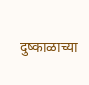दुष्काळाच्या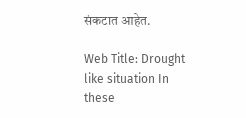संकटात आहेत.

Web Title: Drought like situation In these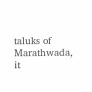taluks of Marathwada, it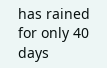has rained for only 40 days